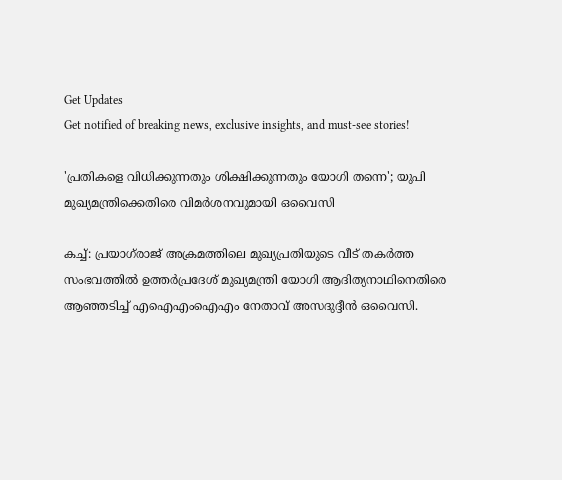Get Updates
Get notified of breaking news, exclusive insights, and must-see stories!

'പ്രതികളെ വിധിക്കുന്നതും ശിക്ഷിക്കുന്നതും യോഗി തന്നെ'; യുപി മുഖ്യമന്ത്രിക്കെതിരെ വിമർശനവുമായി ഒവൈസി

കച്ച്: പ്രയാഗ്‌രാജ് അക്രമത്തിലെ മുഖ്യപ്രതിയുടെ വീട് തകർത്ത സംഭവത്തിൽ ഉത്തർപ്രദേശ് മുഖ്യമന്ത്രി യോഗി ആദിത്യനാഥിനെതിരെ ആഞ്ഞടിച്ച് എഐഎംഐഎം നേതാവ് അസദുദ്ദീൻ ഒവൈസി.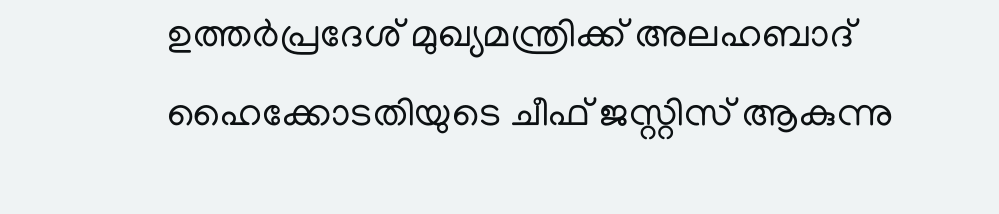ഉത്തർപ്രദേശ് മുഖ്യമന്ത്രിക്ക് അലഹബാദ് ഹൈക്കോടതിയുടെ ചീഫ് ജസ്റ്റിസ് ആകുന്നു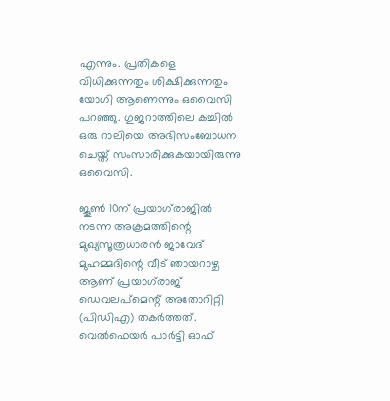എന്നും. പ്രതികളെ വിധിക്കുന്നതും ശിക്ഷിക്കുന്നതും യോഗി ആണെന്നും ഒവൈസി പറഞ്ഞു. ഗുജറാത്തിലെ കച്ചിൽ ഒരു റാലിയെ അഭിസംബോധന ചെയ്ത് സംസാരിക്കുകയായിരുന്നു ഒവൈസി.

ജൂൺ 10ന് പ്രയാഗ്‌രാജിൽ നടന്ന അക്രമത്തിന്റെ മുഖ്യസൂത്രധാരൻ ജാവേദ് മുഹമ്മദിന്റെ വീട് ഞായറാഴ്ച ആണ് പ്രയാഗ്‌രാജ് ഡെവലപ്‌മെന്റ് അതോറിറ്റി (പിഡിഎ) തകർത്തത്. വെൽഫെയർ പാർട്ടി ഓഫ്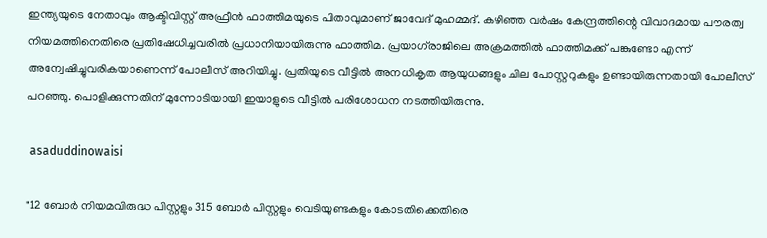ഇന്ത്യയുടെ നേതാവും ആക്ടിവിസ്റ്റ് അഫ്രീൻ ഫാത്തിമയുടെ പിതാവുമാണ് ജാവേദ് മുഹമ്മദ്. കഴിഞ്ഞ വർഷം കേന്ദ്രത്തിന്റെ വിവാദമായ പൗരത്വ നിയമത്തിനെതിരെ പ്രതിഷേധിച്ചവരിൽ പ്രധാനിയായിരുന്നു ഫാത്തിമ. പ്രയാഗ്‌രാജിലെ അക്രമത്തിൽ ഫാത്തിമക്ക് പങ്കുണ്ടോ എന്ന് അന്വേഷിച്ചുവരികയാണെന്ന് പോലീസ് അറിയിച്ചു. പ്രതിയുടെ വീട്ടിൽ അനധികൃത ആയുധങ്ങളും ചില പോസ്റ്ററുകളും ഉണ്ടായിരുന്നതായി പോലീസ് പറഞ്ഞു. പൊളിക്കുന്നതിന് മുന്നോടിയായി ഇയാളുടെ വീട്ടിൽ പരിശോധന നടത്തിയിരുന്നു.

 asaduddinowaisi

"12 ബോർ നിയമവിരുദ്ധ പിസ്റ്റളും 315 ബോർ പിസ്റ്റളും വെടിയുണ്ടകളും കോടതിക്കെതിരെ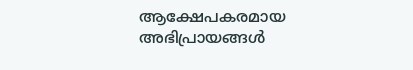ആക്ഷേപകരമായ അഭിപ്രായങ്ങൾ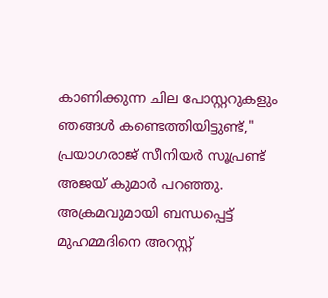കാണിക്കുന്ന ചില പോസ്റ്ററുകളും ഞങ്ങൾ കണ്ടെത്തിയിട്ടുണ്ട്," പ്രയാഗരാജ് സീനിയർ സൂപ്രണ്ട് അജയ് കുമാർ പറഞ്ഞു. അക്രമവുമായി ബന്ധപ്പെട്ട് മുഹമ്മദിനെ അറസ്റ്റ്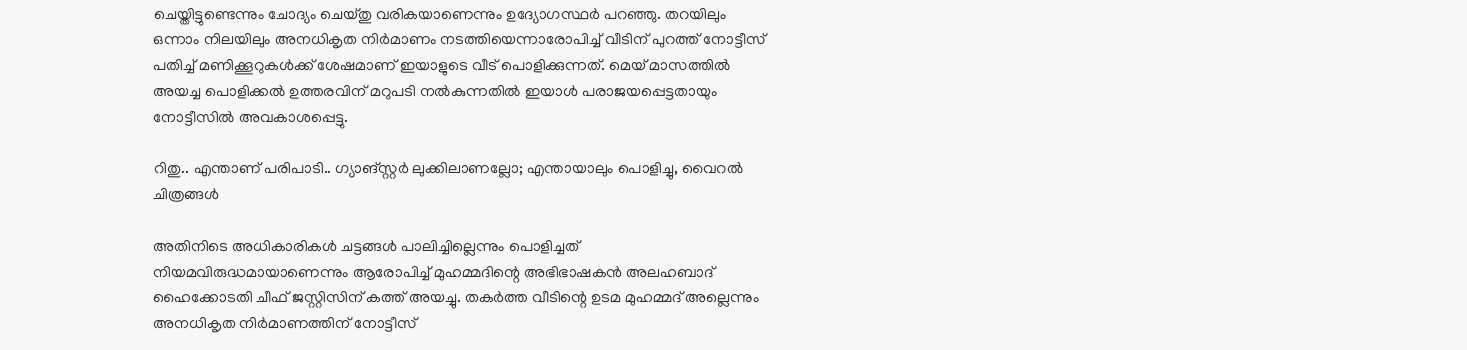ചെയ്തിട്ടുണ്ടെന്നും ചോദ്യം ചെയ്തു വരികയാണെന്നും ഉദ്യോഗസ്ഥർ പറഞ്ഞു. തറയിലും ഒന്നാം നിലയിലും അനധികൃത നിർമാണം നടത്തിയെന്നാരോപിച്ച് വീടിന് പുറത്ത് നോട്ടീസ് പതിച്ച് മണിക്കൂറുകൾക്ക് ശേഷമാണ് ഇയാളുടെ വീട് പൊളിക്കുന്നത്. മെയ് മാസത്തിൽ അയച്ച പൊളിക്കൽ ഉത്തരവിന് മറുപടി നൽകുന്നതിൽ ഇയാൾ പരാജയപ്പെട്ടതായും നോട്ടീസിൽ അവകാശപ്പെട്ടു.

റിതു.. എന്താണ് പരിപാടി.. ഗ്യാങ്സ്റ്റര്‍ ലുക്കിലാണല്ലോ; എന്തായാലും പൊളിച്ചു, വൈറല്‍ ചിത്രങ്ങള്‍

അതിനിടെ അധികാരികൾ ചട്ടങ്ങൾ പാലിച്ചില്ലെന്നും പൊളിച്ചത് നിയമവിരുദ്ധമായാണെന്നും ആരോപിച്ച് മുഹമ്മദിന്റെ അഭിഭാഷകൻ അലഹബാദ് ഹൈക്കോടതി ചീഫ് ജസ്റ്റിസിന് കത്ത് അയച്ചു. തകർത്ത വീടിന്റെ ഉടമ മുഹമ്മദ് അല്ലെന്നും അനധികൃത നിർമാണത്തിന് നോട്ടീസ്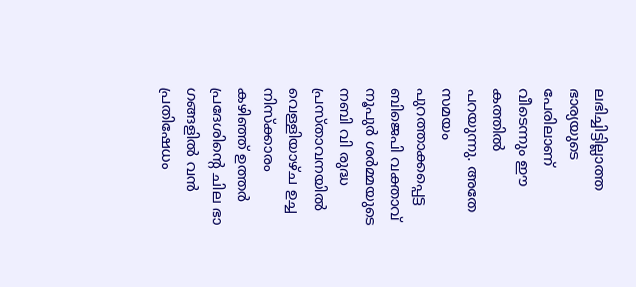ലഭിച്ചിട്ടില്ലാത്ത ഭാര്യയുടെ പേരിലാണ് വീടെന്നും ഈ കത്തിൽ പറയുന്നു. അതേ സമയം പുറത്താക്കപ്പെട്ട ബിജെപി വക്താവ് നൂപുർ ശർമ്മയുടെ നബി വി രുദ്ധ പ്രസ്താവനയിൽ വെള്ളിയാഴ്ച ഉച്ച നിസ്ക്കാരം കഴിഞ്ഞ് ഉത്തർ പ്രദേശിന്റെ ചില ഭാ ഗങ്ങളിൽ വൻ പ്രതിഷേധം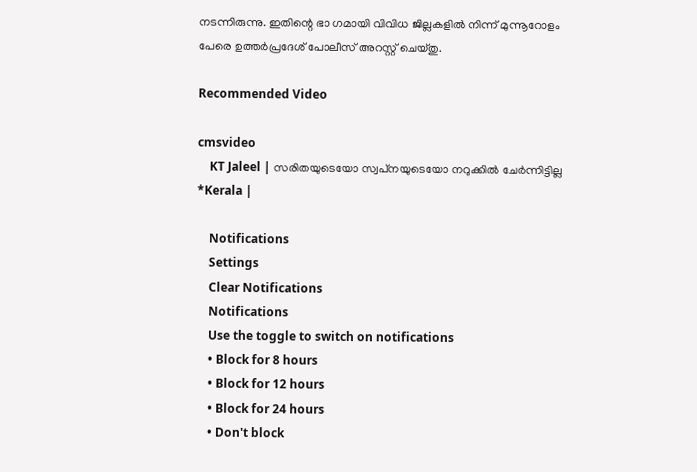നടന്നിരുന്നു. ഇതിന്റെ ഭാ ഗമായി വിവിധ ജില്ലകളിൽ നിന്ന് മുന്നൂറോളം പേരെ ഉത്തർപ്രദേശ് പോലീസ് അറസ്റ്റ് ചെയ്തു.

Recommended Video

cmsvideo
    KT Jaleel | സരിതയുടെയോ സ്വപ്‌നയുടെയോ നറുക്കില്‍ ചേര്‍ന്നിട്ടില്ല *Kerala |

    Notifications
    Settings
    Clear Notifications
    Notifications
    Use the toggle to switch on notifications
    • Block for 8 hours
    • Block for 12 hours
    • Block for 24 hours
    • Don't block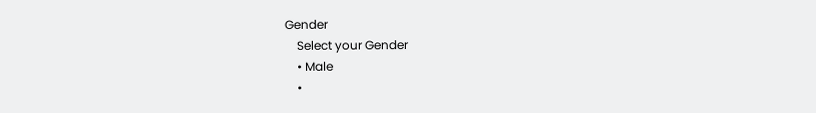Gender
    Select your Gender
    • Male
    •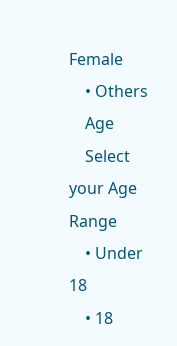Female
    • Others
    Age
    Select your Age Range
    • Under 18
    • 18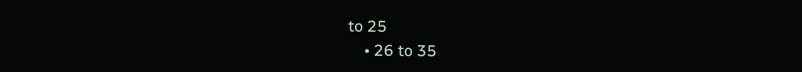to 25
    • 26 to 35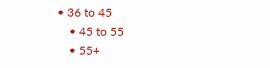• 36 to 45
    • 45 to 55
    • 55+